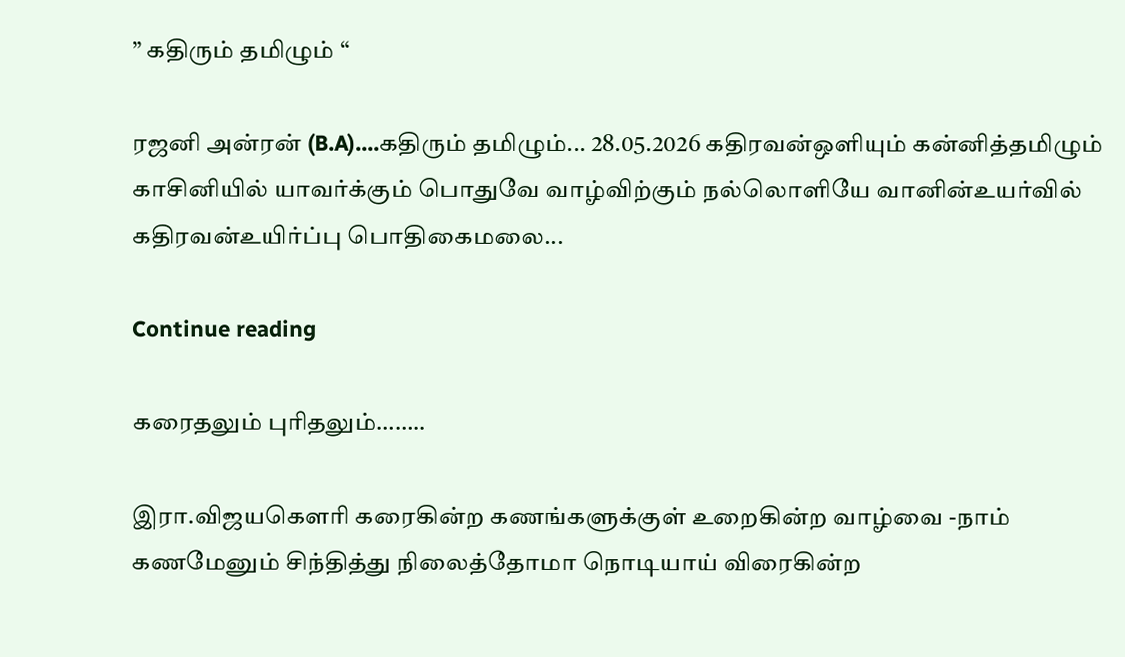” கதிரும் தமிழும் “

ரஜனி அன்ரன் (B.A)....கதிரும் தமிழும்... 28.05.2026 கதிரவன்ஒளியும் கன்னித்தமிழும் காசினியில் யாவர்க்கும் பொதுவே வாழ்விற்கும் நல்லொளியே வானின்உயர்வில் கதிரவன்உயிர்ப்பு பொதிகைமலை...

Continue reading

கரைதலும் புரிதலும்……..

இரா.விஜயகௌரி கரைகின்ற கணங்களுக்குள் உறைகின்ற வாழ்வை -நாம் கணமேனும் சிந்தித்து நிலைத்தோமா நொடியாய் விரைகின்ற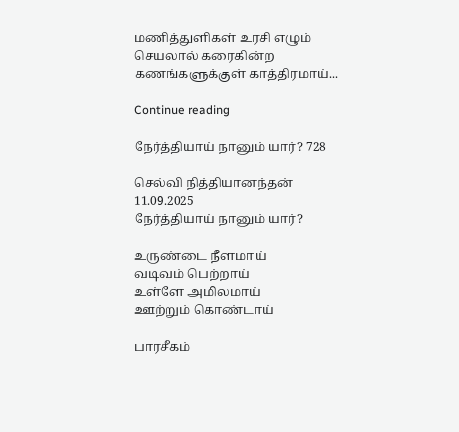மணித்துளிகள் உரசி எழும் செயலால் கரைகின்ற கணங்களுக்குள் காத்திரமாய்...

Continue reading

நேர்த்தியாய் நானும் யார்? 728

செல்வி நித்தியானந்தன் 11.09.2025
நேர்த்தியாய் நானும் யார்?

உருண்டை நீளமாய்
வடிவம் பெற்றாய்
உள்ளே அமிலமாய்
ஊற்றும் கொண்டாய்

பாரசீகம்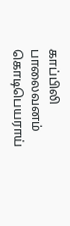காப்பிலி
பாலைவனம் கொடிபெயராய்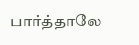பார்த்தாலே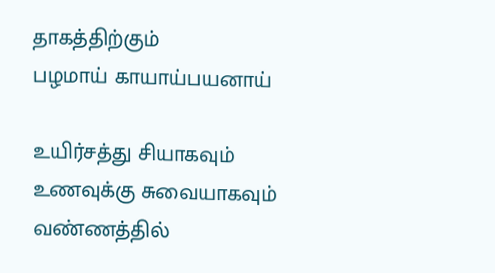தாகத்திற்கும்
பழமாய் காயாய்பயனாய்

உயிர்சத்து சியாகவும்
உணவுக்கு சுவையாகவும்
வண்ணத்தில்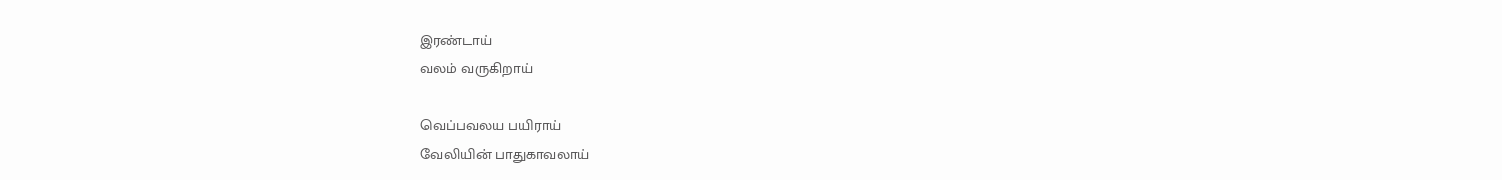இரண்டாய்
வலம் வருகிறாய்

வெப்பவலய பயிராய்
வேலியின் பாதுகாவலாய்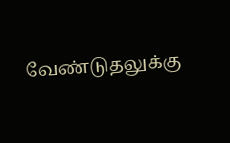வேண்டுதலுக்கு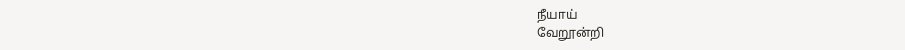நீயாய்
வேறூன்றி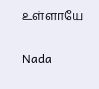உள்ளாயே

Nada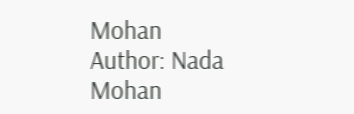Mohan
Author: Nada Mohan